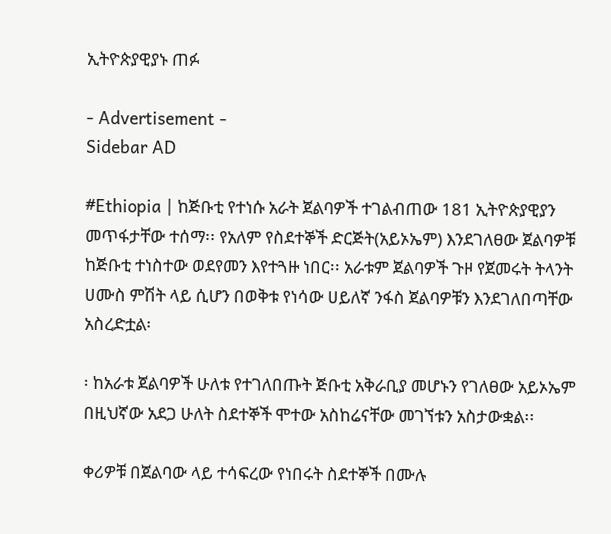ኢትዮጵያዊያኑ ጠፉ

- Advertisement -
Sidebar AD

#Ethiopia | ከጅቡቲ የተነሱ አራት ጀልባዎች ተገልብጠው 181 ኢትዮጵያዊያን መጥፋታቸው ተሰማ፡፡ የአለም የስደተኞች ድርጅት(አይኦኤም) እንደገለፀው ጀልባዎቹ ከጅቡቲ ተነስተው ወደየመን እየተጓዙ ነበር፡፡ አራቱም ጀልባዎች ጉዞ የጀመሩት ትላንት ሀሙስ ምሽት ላይ ሲሆን በወቅቱ የነሳው ሀይለኛ ንፋስ ጀልባዎቹን እንደገለበጣቸው አስረድቷል፡

፡ ከአራቱ ጀልባዎች ሁለቱ የተገለበጡት ጅቡቲ አቅራቢያ መሆኑን የገለፀው አይኦኤም በዚህኛው አደጋ ሁለት ስደተኞች ሞተው አስከሬናቸው መገኘቱን አስታውቋል፡፡

ቀሪዎቹ በጀልባው ላይ ተሳፍረው የነበሩት ስደተኞች በሙሉ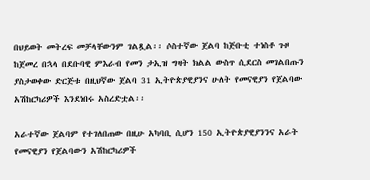በህይወት መትረፍ መቻላቸውንም ገልጿል፡፡ ሶስተኛው ጀልባ ከጅቡቲ ተነስቶ ጉዞ ከጀመረ በኋላ በደቡባዊ ምእራብ የመን ታኢዝ ግዛት ክልል ውስጥ ሲደርስ መገልበጡን ያስታወቀው ድርጅቱ በዚህኛው ጀልባ 31 ኢትዮጵያዊያንና ሁለት የመናዊያን የጀልባው አሽከርካሪዎች እንደነበሩ አስረድቷል፡፡

አራተኛው ጀልባም የተገለበጠው በዚሁ አካባቢ ሲሆን 150 ኢትዮጵያዊያንንና አራት የመናዊያን የጀልባውን አሽከርካሪዎች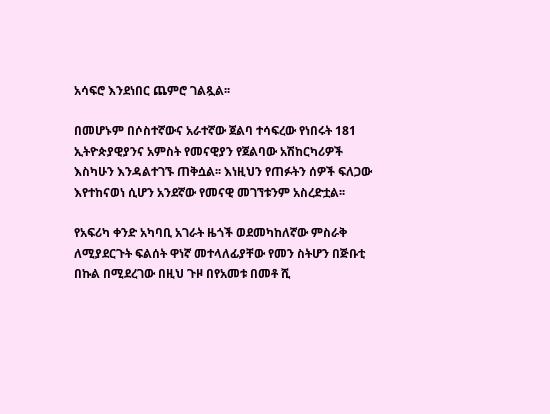አሳፍሮ እንደነበር ጨምሮ ገልጿል፡፡

በመሆኑም በሶስተኛውና አራተኛው ጀልባ ተሳፍረው የነበሩት 181 ኢትዮጵያዊያንና አምስት የመናዊያን የጀልባው አሽከርካሪዎች እስካሁን እንዳልተገኙ ጠቅሷል፡፡ እነዚህን የጠፉትን ሰዎች ፍለጋው እየተከናወነ ሲሆን አንደኛው የመናዊ መገኘቱንም አስረድቷል፡፡

የአፍሪካ ቀንድ አካባቢ አገራት ዜጎች ወደመካከለኛው ምስራቅ ለሚያደርጉት ፍልሰት ዋነኛ መተላለፊያቸው የመን ስትሆን በጅቡቲ በኩል በሚደረገው በዚህ ጉዞ በየአመቱ በመቶ ሺ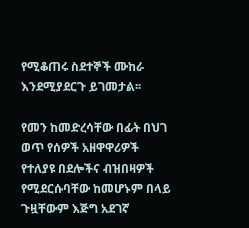የሚቆጠሩ ስደተኞች ሙከራ እንደሚያደርጉ ይገመታል፡፡

የመን ከመድረሳቸው በፊት በህገ ወጥ የሰዎች አዘዋዋሪዎች የተለያዩ በደሎችና ብዝበዛዎች የሚደርሱባቸው ከመሆኑም በላይ ጉዟቸውም እጅግ አደገኛ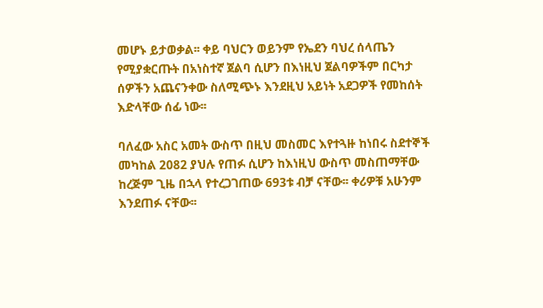መሆኑ ይታወቃል፡፡ ቀይ ባህርን ወይንም የኤደን ባህረ ሰላጤን የሚያቋርጡት በአነስተኛ ጀልባ ሲሆን በእነዚህ ጀልባዎችም በርካታ ሰዎችን አጨናንቀው ስለሚጭኑ እንደዚህ አይነት አደጋዎች የመከሰት እድላቸው ሰፊ ነው፡፡

ባለፈው አስር አመት ውስጥ በዚህ መስመር እየተጓዙ ከነበሩ ስደተኞች መካከል 2082 ያህሉ የጠፉ ሲሆን ከእነዚህ ውስጥ መስጠማቸው ከረጅም ጊዜ በኋላ የተረጋገጠው 693ቱ ብቻ ናቸው፡፡ ቀሪዎቹ አሁንም እንደጠፉ ናቸው፡፡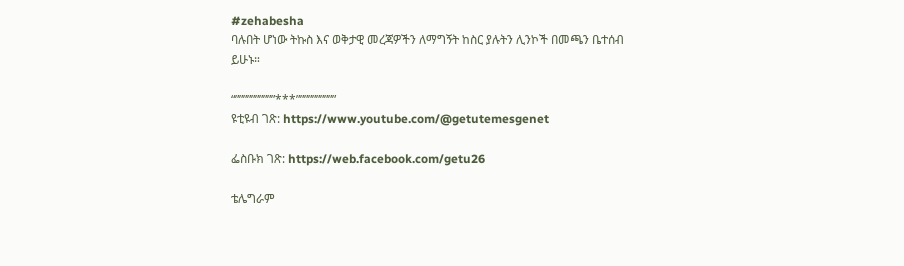#zehabesha
ባሉበት ሆነው ትኩስ እና ወቅታዊ መረጃዎችን ለማግኝት ከስር ያሉትን ሊንኮች በመጫን ቤተሰብ ይሁኑ።

“””””””””””***””””””””””
ዩቲዩብ ገጽ: https://www.youtube.com/@getutemesgenet

ፌስቡክ ገጽ: https://web.facebook.com/getu26

ቴሌግራም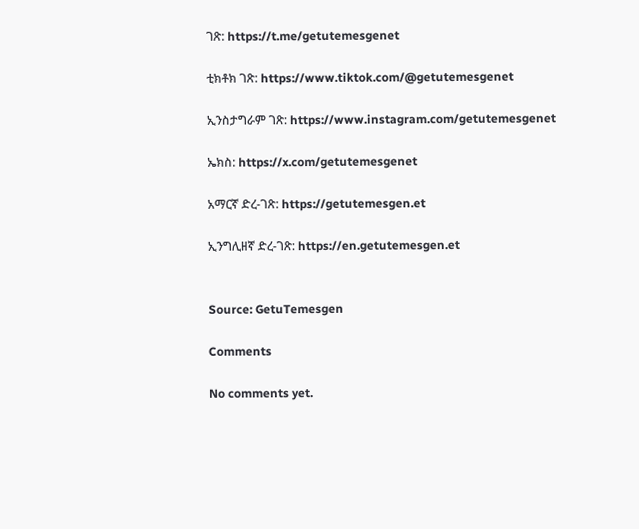ገጽ: https://t.me/getutemesgenet

ቲክቶክ ገጽ: https://www.tiktok.com/@getutemesgenet

ኢንስታግራም ገጽ: https://www.instagram.com/getutemesgenet

ኤክስ: https://x.com/getutemesgenet

አማርኛ ድረ-ገጽ: https://getutemesgen.et

ኢንግሊዘኛ ድረ-ገጽ: https://en.getutemesgen.et


Source: GetuTemesgen

Comments

No comments yet.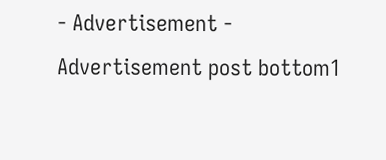- Advertisement -
Advertisement post bottom1